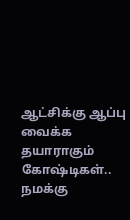ஆட்சிக்கு ஆப்பு வைக்க தயாராகும் கோஷ்டிகள்.. நமக்கு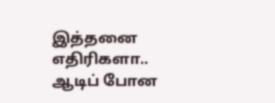இத்தனை எதிரிகளா.. ஆடிப் போன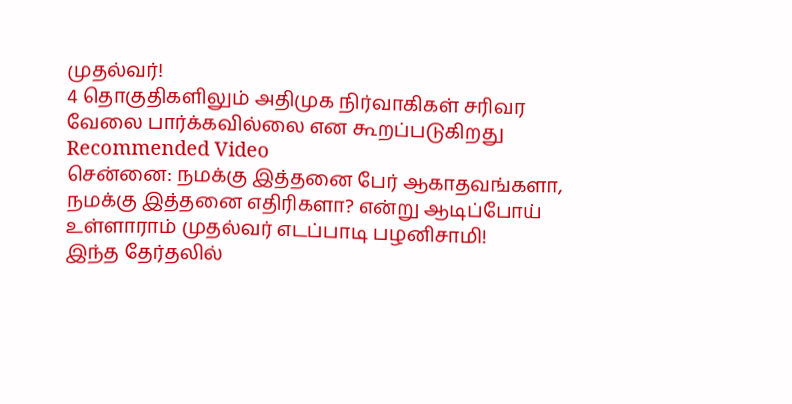முதல்வர்!
4 தொகுதிகளிலும் அதிமுக நிர்வாகிகள் சரிவர வேலை பார்க்கவில்லை என கூறப்படுகிறது
Recommended Video
சென்னை: நமக்கு இத்தனை பேர் ஆகாதவங்களா, நமக்கு இத்தனை எதிரிகளா? என்று ஆடிப்போய் உள்ளாராம் முதல்வர் எடப்பாடி பழனிசாமி!
இந்த தேர்தலில்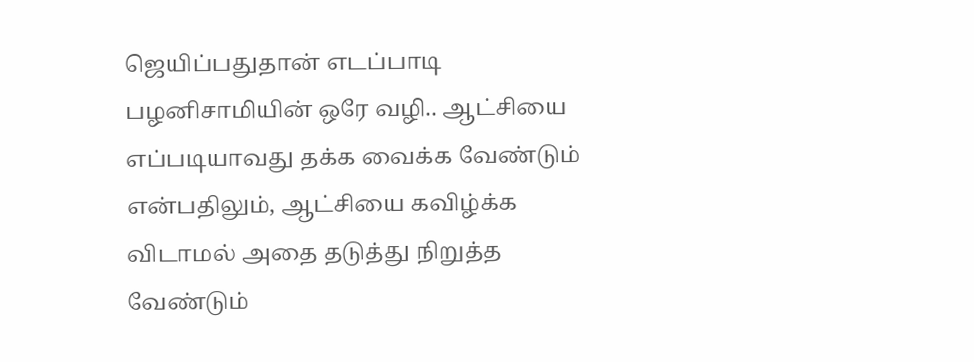ஜெயிப்பதுதான் எடப்பாடி பழனிசாமியின் ஒரே வழி.. ஆட்சியை எப்படியாவது தக்க வைக்க வேண்டும் என்பதிலும், ஆட்சியை கவிழ்க்க விடாமல் அதை தடுத்து நிறுத்த வேண்டும்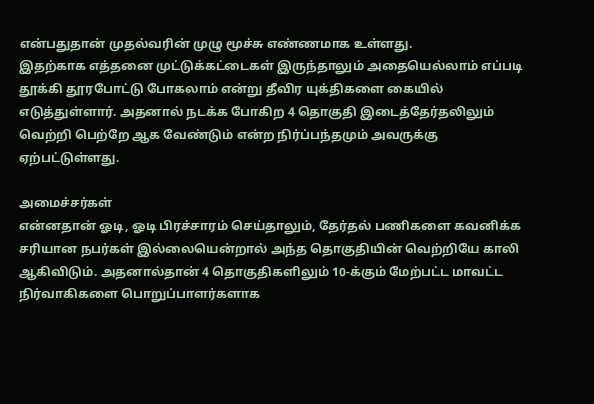என்பதுதான் முதல்வரின் முழு மூச்சு எண்ணமாக உள்ளது.
இதற்காக எத்தனை முட்டுக்கட்டைகள் இருந்தாலும் அதையெல்லாம் எப்படி தூக்கி தூரபோட்டு போகலாம் என்று தீவிர யுக்திகளை கையில் எடுத்துள்ளார். அதனால் நடக்க போகிற 4 தொகுதி இடைத்தேர்தலிலும் வெற்றி பெற்றே ஆக வேண்டும் என்ற நிர்ப்பந்தமும் அவருக்கு ஏற்பட்டுள்ளது.

அமைச்சர்கள்
என்னதான் ஓடி, ஓடி பிரச்சாரம் செய்தாலும், தேர்தல் பணிகளை கவனிக்க சரியான நபர்கள் இல்லையென்றால் அந்த தொகுதியின் வெற்றியே காலி ஆகிவிடும். அதனால்தான் 4 தொகுதிகளிலும் 10-க்கும் மேற்பட்ட மாவட்ட நிர்வாகிகளை பொறுப்பாளர்களாக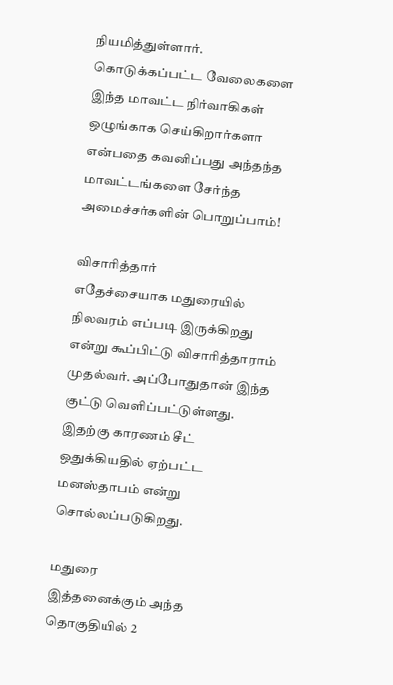நியமித்துள்ளார். கொடுக்கப்பட்ட வேலைகளை இந்த மாவட்ட நிர்வாகிகள் ஒழுங்காக செய்கிறார்களா என்பதை கவனிப்பது அந்தந்த மாவட்டங்களை சேர்ந்த அமைச்சர்களின் பொறுப்பாம்!

விசாரித்தார்
எதேச்சையாக மதுரையில் நிலவரம் எப்படி இருக்கிறது என்று கூப்பிட்டு விசாரித்தாராம் முதல்வர். அப்போதுதான் இந்த குட்டு வெளிப்பட்டுள்ளது. இதற்கு காரணம் சீட் ஒதுக்கியதில் ஏற்பட்ட மனஸ்தாபம் என்று சொல்லப்படுகிறது.

மதுரை
இத்தனைக்கும் அந்த தொகுதியில் 2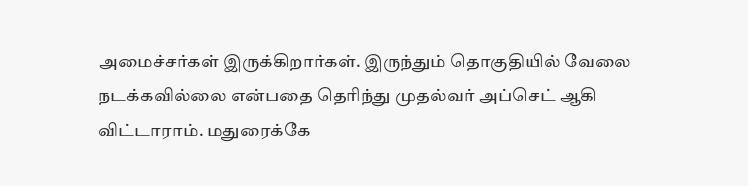அமைச்சர்கள் இருக்கிறார்கள். இருந்தும் தொகுதியில் வேலை நடக்கவில்லை என்பதை தெரிந்து முதல்வர் அப்செட் ஆகி விட்டாராம். மதுரைக்கே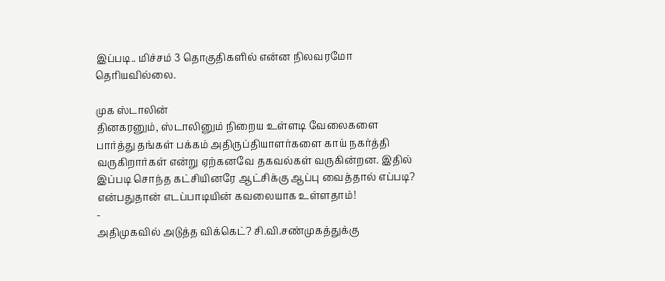இப்படி.. மிச்சம் 3 தொகுதிகளில் என்ன நிலவரமோ தெரியவில்லை.

முக ஸ்டாலின்
தினகரனும், ஸ்டாலினும் நிறைய உள்ளடி வேலைகளை பார்த்து தங்கள் பக்கம் அதிருப்தியாளர்களை காய் நகர்த்தி வருகிறார்கள் என்று ஏற்கனவே தகவல்கள் வருகின்றன. இதில் இப்படி சொந்த கட்சியினரே ஆட்சிக்கு ஆப்பு வைத்தால் எப்படி? என்பதுதான் எடப்பாடியின் கவலையாக உள்ளதாம்!
-
அதிமுகவில் அடுத்த விக்கெட்? சி.வி.சண்முகத்துக்கு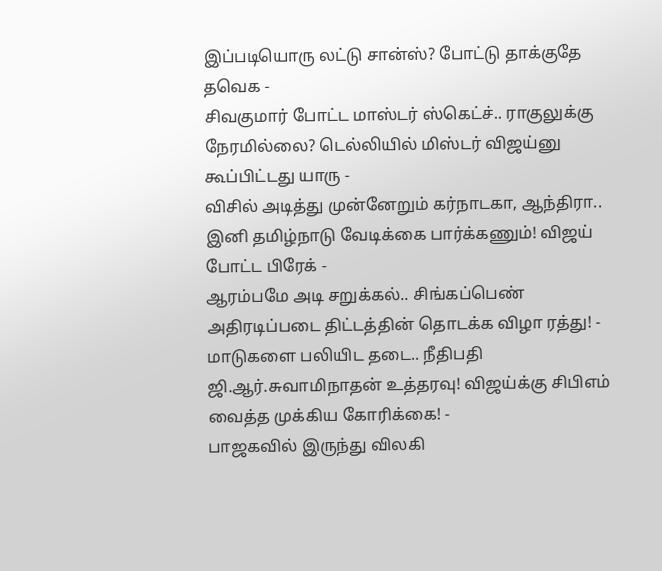இப்படியொரு லட்டு சான்ஸ்? போட்டு தாக்குதே தவெக -
சிவகுமார் போட்ட மாஸ்டர் ஸ்கெட்ச்.. ராகுலுக்கு நேரமில்லை? டெல்லியில் மிஸ்டர் விஜய்னு கூப்பிட்டது யாரு -
விசில் அடித்து முன்னேறும் கர்நாடகா, ஆந்திரா.. இனி தமிழ்நாடு வேடிக்கை பார்க்கணும்! விஜய் போட்ட பிரேக் -
ஆரம்பமே அடி சறுக்கல்.. சிங்கப்பெண் அதிரடிப்படை திட்டத்தின் தொடக்க விழா ரத்து! -
மாடுகளை பலியிட தடை.. நீதிபதி ஜி.ஆர்.சுவாமிநாதன் உத்தரவு! விஜய்க்கு சிபிஎம் வைத்த முக்கிய கோரிக்கை! -
பாஜகவில் இருந்து விலகி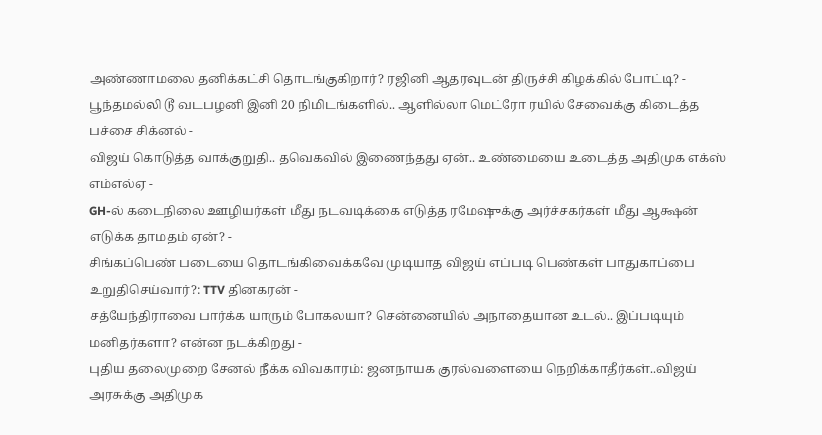அண்ணாமலை தனிக்கட்சி தொடங்குகிறார்? ரஜினி ஆதரவுடன் திருச்சி கிழக்கில் போட்டி? -
பூந்தமல்லி டூ வடபழனி இனி 20 நிமிடங்களில்.. ஆளில்லா மெட்ரோ ரயில் சேவைக்கு கிடைத்த பச்சை சிக்னல் -
விஜய் கொடுத்த வாக்குறுதி.. தவெகவில் இணைந்தது ஏன்.. உண்மையை உடைத்த அதிமுக எக்ஸ் எம்எல்ஏ -
GH-ல் கடைநிலை ஊழியர்கள் மீது நடவடிக்கை எடுத்த ரமேஷுக்கு அர்ச்சகர்கள் மீது ஆக்ஷன் எடுக்க தாமதம் ஏன்? -
சிங்கப்பெண் படையை தொடங்கிவைக்கவே முடியாத விஜய் எப்படி பெண்கள் பாதுகாப்பை உறுதிசெய்வார்?: TTV தினகரன் -
சத்யேந்திராவை பார்க்க யாரும் போகலயா? சென்னையில் அநாதையான உடல்.. இப்படியும் மனிதர்களா? என்ன நடக்கிறது -
புதிய தலைமுறை சேனல் நீக்க விவகாரம்: ஜனநாயக குரல்வளையை நெறிக்காதீர்கள்..விஜய் அரசுக்கு அதிமுக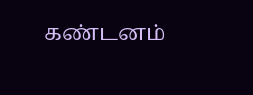கண்டனம்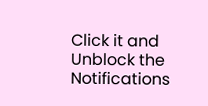Click it and Unblock the Notifications